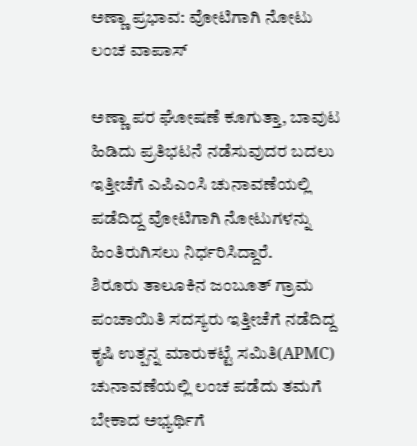ಅಣ್ಣಾ ಪ್ರಭಾವ: ವೋಟಿಗಾಗಿ ನೋಟು ಲಂಚ ವಾಪಾಸ್

ಅಣ್ಣಾ ಪರ ಘೋಷಣೆ ಕೂಗುತ್ತಾ, ಬಾವುಟ ಹಿಡಿದು ಪ್ರತಿಭಟನೆ ನಡೆಸುವುದರ ಬದಲು ಇತ್ತೀಚೆಗೆ ಎಪಿಎಂಸಿ ಚುನಾವಣೆಯಲ್ಲಿ ಪಡೆದಿದ್ದ ವೋಟಿಗಾಗಿ ನೋಟುಗಳನ್ನು ಹಿಂತಿರುಗಿಸಲು ನಿರ್ಧರಿಸಿದ್ದಾರೆ.
ಶಿರೂರು ತಾಲೂಕಿನ ಜಂಬೂತ್ ಗ್ರಾಮ ಪಂಚಾಯಿತಿ ಸದಸ್ಯರು ಇತ್ತೀಚೆಗೆ ನಡೆದಿದ್ದ ಕೃಷಿ ಉತ್ಪನ್ನ ಮಾರುಕಟ್ಟೆ ಸಮಿತಿ(APMC) ಚುನಾವಣೆಯಲ್ಲಿ ಲಂಚ ಪಡೆದು ತಮಗೆ ಬೇಕಾದ ಅಭ್ಯರ್ಥಿಗೆ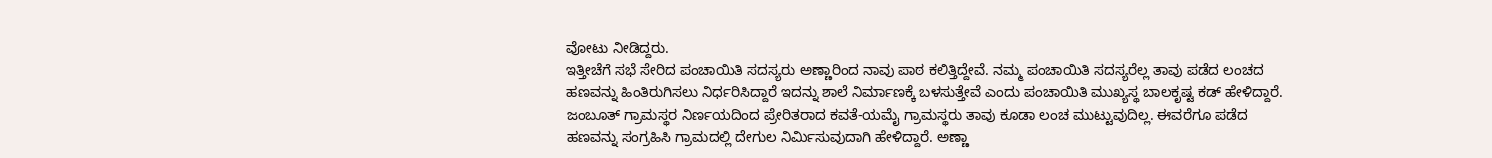ವೋಟು ನೀಡಿದ್ದರು.
ಇತ್ತೀಚೆಗೆ ಸಭೆ ಸೇರಿದ ಪಂಚಾಯಿತಿ ಸದಸ್ಯರು ಅಣ್ಣಾರಿಂದ ನಾವು ಪಾಠ ಕಲಿತ್ತಿದ್ದೇವೆ. ನಮ್ಮ ಪಂಚಾಯಿತಿ ಸದಸ್ಯರೆಲ್ಲ ತಾವು ಪಡೆದ ಲಂಚದ ಹಣವನ್ನು ಹಿಂತಿರುಗಿಸಲು ನಿರ್ಧರಿಸಿದ್ದಾರೆ ಇದನ್ನು ಶಾಲೆ ನಿರ್ಮಾಣಕ್ಕೆ ಬಳಸುತ್ತೇವೆ ಎಂದು ಪಂಚಾಯಿತಿ ಮುಖ್ಯಸ್ಥ ಬಾಲಕೃಷ್ಟ ಕಡ್ ಹೇಳಿದ್ದಾರೆ.
ಜಂಬೂತ್ ಗ್ರಾಮಸ್ಥರ ನಿರ್ಣಯದಿಂದ ಪ್ರೇರಿತರಾದ ಕವತೆ-ಯಮೈ ಗ್ರಾಮಸ್ಥರು ತಾವು ಕೂಡಾ ಲಂಚ ಮುಟ್ಟುವುದಿಲ್ಲ. ಈವರೆಗೂ ಪಡೆದ ಹಣವನ್ನು ಸಂಗ್ರಹಿಸಿ ಗ್ರಾಮದಲ್ಲಿ ದೇಗುಲ ನಿರ್ಮಿಸುವುದಾಗಿ ಹೇಳಿದ್ದಾರೆ. ಅಣ್ಣಾ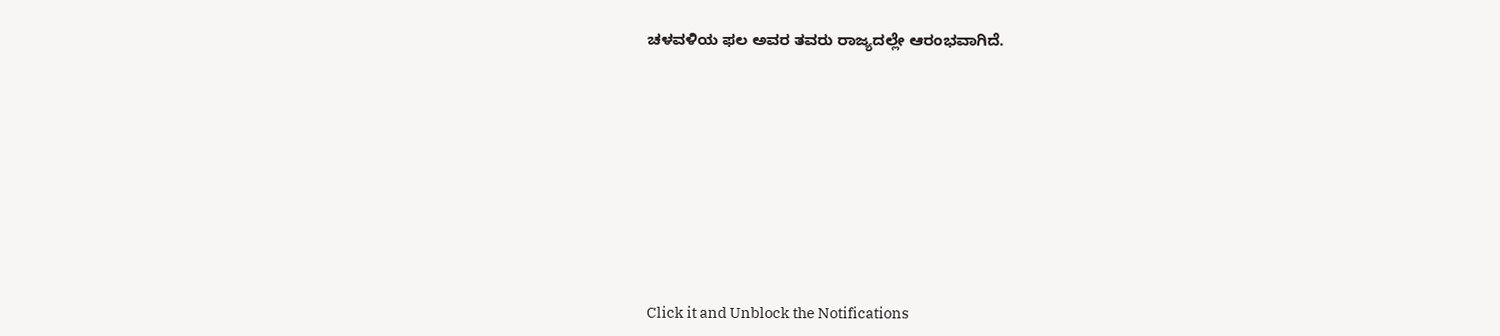ಚಳವಳಿಯ ಫಲ ಅವರ ತವರು ರಾಜ್ಯದಲ್ಲೇ ಆರಂಭವಾಗಿದೆ.












Click it and Unblock the Notifications